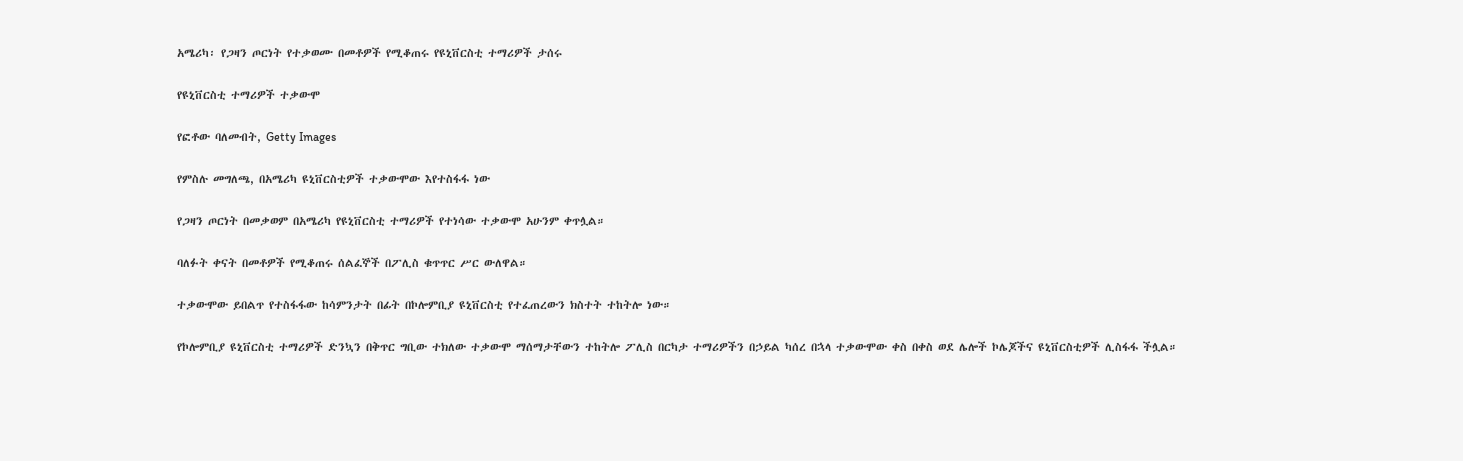አሜሪካ፡ የጋዛን ጦርነት የተቃወሙ በመቶዎች የሚቆጠሩ የዩኒቨርስቲ ተማሪዎች ታሰሩ

የዩኒቨርስቲ ተማሪዎች ተቃውሞ

የፎቶው ባለመብት, Getty Images

የምስሉ መግለጫ, በአሜሪካ ዩኒቨርስቲዎች ተቃውሞው እየተስፋፋ ነው

የጋዛን ጦርነት በመቃወም በአሜሪካ የዩኒቨርስቲ ተማሪዎች የተነሳው ተቃውሞ አሁንም ቀጥሏል።

ባለፉት ቀናት በመቶዎች የሚቆጠሩ ሰልፈኞች በፖሊስ ቁጥጥር ሥር ውለዋል።

ተቃውሞው ይበልጥ የተስፋፋው ከሳምንታት በፊት በኮሎምቢያ ዩኒቨርስቲ የተፈጠረውን ክስተት ተከትሎ ነው።

የኮሎምቢያ ዩኒቨርስቲ ተማሪዎች ድንኳን በቅጥር ግቢው ተክለው ተቃውሞ ማሰማታቸውን ተከትሎ ፖሊስ በርካታ ተማሪዎችን በኃይል ካሰረ በኋላ ተቃውሞው ቀስ በቀስ ወደ ሌሎች ኮሌጆችና ዩኒቨርስቲዎች ሊስፋፋ ችሏል።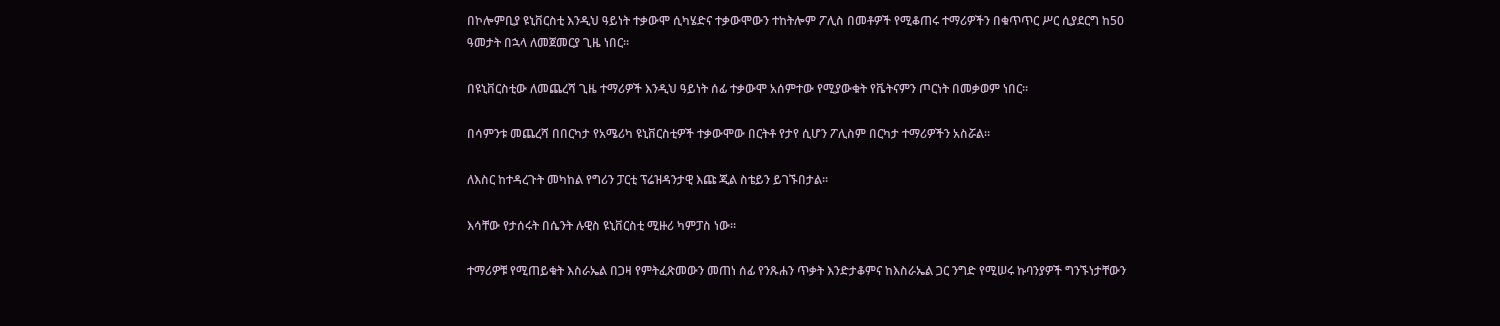በኮሎምቢያ ዩኒቨርስቲ እንዲህ ዓይነት ተቃውሞ ሲካሄድና ተቃውሞውን ተከትሎም ፖሊስ በመቶዎች የሚቆጠሩ ተማሪዎችን በቁጥጥር ሥር ሲያደርግ ከ50 ዓመታት በኋላ ለመጀመርያ ጊዜ ነበር።

በዩኒቨርስቲው ለመጨረሻ ጊዜ ተማሪዎች እንዲህ ዓይነት ሰፊ ተቃውሞ አሰምተው የሚያውቁት የቬትናምን ጦርነት በመቃወም ነበር።

በሳምንቱ መጨረሻ በበርካታ የአሜሪካ ዩኒቨርስቲዎች ተቃውሞው በርትቶ የታየ ሲሆን ፖሊስም በርካታ ተማሪዎችን አስሯል።

ለእስር ከተዳረጉት መካከል የግሪን ፓርቲ ፕሬዝዳንታዊ እጩ ጂል ስቴይን ይገኙበታል።

እሳቸው የታሰሩት በሴንት ሉዊስ ዩኒቨርስቲ ሚዙሪ ካምፓስ ነው።

ተማሪዎቹ የሚጠይቁት እስራኤል በጋዛ የምትፈጽመውን መጠነ ሰፊ የንጹሐን ጥቃት እንድታቆምና ከእስራኤል ጋር ንግድ የሚሠሩ ኩባንያዎች ግንኙነታቸውን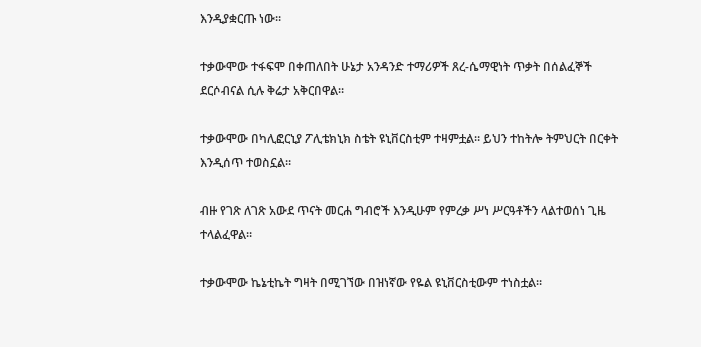እንዲያቋርጡ ነው።

ተቃውሞው ተፋፍሞ በቀጠለበት ሁኔታ አንዳንድ ተማሪዎች ጸረ-ሴማዊነት ጥቃት በሰልፈኞች ደርሶብናል ሲሉ ቅሬታ አቅርበዋል።

ተቃውሞው በካሊፎርኒያ ፖሊቴክኒክ ስቴት ዩኒቨርስቲም ተዛምቷል። ይህን ተከትሎ ትምህርት በርቀት እንዲሰጥ ተወስኗል።

ብዙ የገጽ ለገጽ አውደ ጥናት መርሐ ግብሮች እንዲሁም የምረቃ ሥነ ሥርዓቶችን ላልተወሰነ ጊዜ ተላልፈዋል።

ተቃውሞው ኬኔቲኬት ግዛት በሚገኘው በዝነኛው የዬል ዩኒቨርስቲውም ተነስቷል።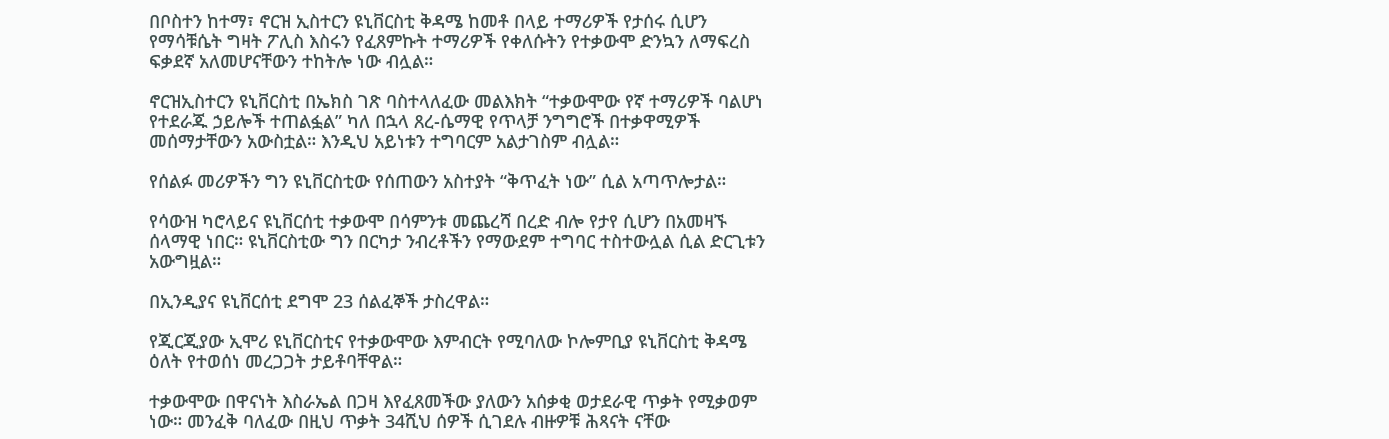በቦስተን ከተማ፣ ኖርዝ ኢስተርን ዩኒቨርስቲ ቅዳሜ ከመቶ በላይ ተማሪዎች የታሰሩ ሲሆን የማሳቹሴት ግዛት ፖሊስ እስሩን የፈጸምኩት ተማሪዎች የቀለሱትን የተቃውሞ ድንኳን ለማፍረስ ፍቃደኛ አለመሆናቸውን ተከትሎ ነው ብሏል።

ኖርዝኢስተርን ዩኒቨርስቲ በኤክስ ገጽ ባስተላለፈው መልእክት “ተቃውሞው የኛ ተማሪዎች ባልሆነ የተደራጁ ኃይሎች ተጠልፏል” ካለ በኋላ ጸረ-ሴማዊ የጥላቻ ንግግሮች በተቃዋሚዎች መሰማታቸውን አውስቷል። እንዲህ አይነቱን ተግባርም አልታገስም ብሏል።

የሰልፉ መሪዎችን ግን ዩኒቨርስቲው የሰጠውን አስተያት “ቅጥፈት ነው” ሲል አጣጥሎታል።

የሳውዝ ካሮላይና ዩኒቨርሰቲ ተቃውሞ በሳምንቱ መጨረሻ በረድ ብሎ የታየ ሲሆን በአመዛኙ ሰላማዊ ነበር። ዩኒቨርስቲው ግን በርካታ ንብረቶችን የማውደም ተግባር ተስተውሏል ሲል ድርጊቱን አውግዟል።

በኢንዲያና ዩኒቨርሰቲ ደግሞ 23 ሰልፈኞች ታስረዋል።

የጂርጂያው ኢሞሪ ዩኒቨርስቲና የተቃውሞው እምብርት የሚባለው ኮሎምቢያ ዩኒቨርስቲ ቅዳሜ ዕለት የተወሰነ መረጋጋት ታይቶባቸዋል።

ተቃውሞው በዋናነት እስራኤል በጋዛ እየፈጸመችው ያለውን አሰቃቂ ወታደራዊ ጥቃት የሚቃወም ነው። መንፈቅ ባለፈው በዚህ ጥቃት 34ሺህ ሰዎች ሲገደሉ ብዙዎቹ ሕጻናት ናቸው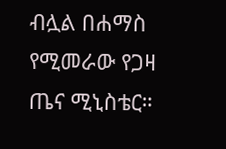ብሏል በሐማስ የሚመራው የጋዛ ጤና ሚኒስቴር።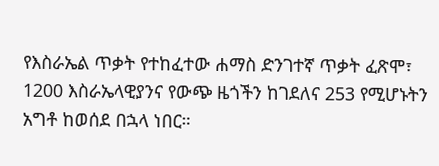የእስራኤል ጥቃት የተከፈተው ሐማስ ድንገተኛ ጥቃት ፈጽሞ፣ 1200 እስራኤላዊያንና የውጭ ዜጎችን ከገደለና 253 የሚሆኑትን አግቶ ከወሰደ በኋላ ነበር።